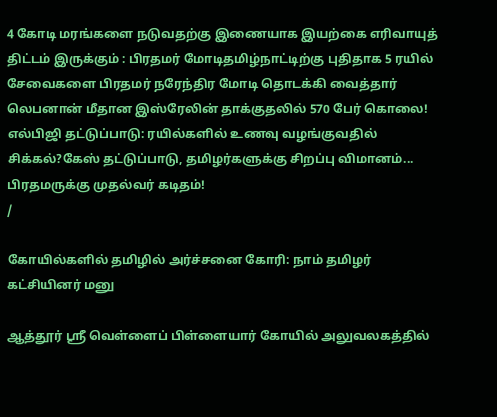4 கோடி மரங்களை நடுவதற்கு இணையாக இயற்கை எரிவாயுத் திட்டம் இருக்கும் : பிரதமர் மோடிதமிழ்நாட்டிற்கு புதிதாக 5 ரயில் சேவைகளை பிரதமர் நரேந்திர மோடி தொடக்கி வைத்தார் லெபனான் மீதான இஸ்ரேலின் தாக்குதலில் 570 பேர் கொலை! எல்பிஜி தட்டுப்பாடு: ரயில்களில் உணவு வழங்குவதில் சிக்கல்?கேஸ் தட்டுப்பாடு, தமிழர்களுக்கு சிறப்பு விமானம்... பிரதமருக்கு முதல்வர் கடிதம்!
/

கோயில்களில் தமிழில் அர்ச்சனை கோரி: நாம் தமிழர் கட்சியினர் மனு

ஆத்தூர் ஸ்ரீ வெள்ளைப் பிள்ளையார் கோயில் அலுவலகத்தில்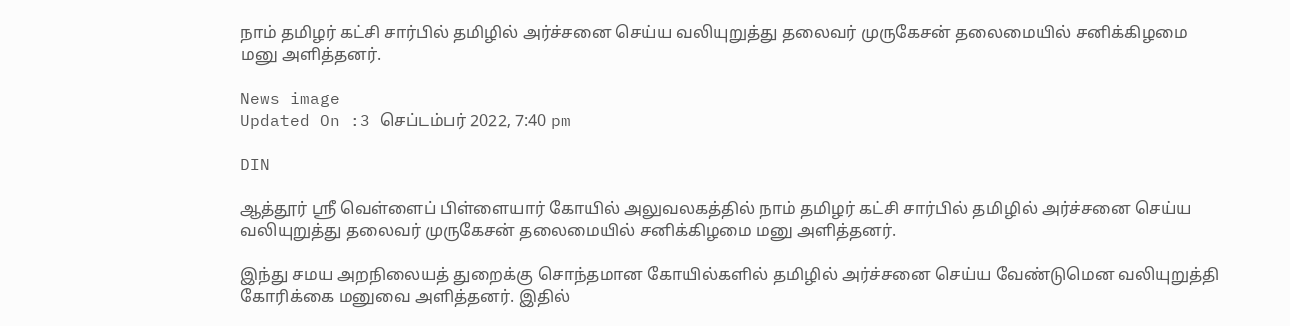நாம் தமிழர் கட்சி சார்பில் தமிழில் அர்ச்சனை செய்ய வலியுறுத்து தலைவர் முருகேசன் தலைமையில் சனிக்கிழமை மனு அளித்தனர்.

News image
Updated On :3 செப்டம்பர் 2022, 7:40 pm

DIN

ஆத்தூர் ஸ்ரீ வெள்ளைப் பிள்ளையார் கோயில் அலுவலகத்தில் நாம் தமிழர் கட்சி சார்பில் தமிழில் அர்ச்சனை செய்ய வலியுறுத்து தலைவர் முருகேசன் தலைமையில் சனிக்கிழமை மனு அளித்தனர்.

இந்து சமய அறநிலையத் துறைக்கு சொந்தமான கோயில்களில் தமிழில் அர்ச்சனை செய்ய வேண்டுமென வலியுறுத்தி கோரிக்கை மனுவை அளித்தனர். இதில்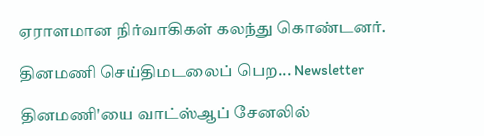ஏராளமான நிர்வாகிகள் கலந்து கொண்டனர்.

தினமணி செய்திமடலைப் பெற... Newsletter

தினமணி'யை வாட்ஸ்ஆப் சேனலில்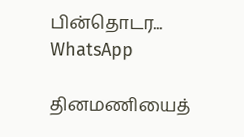பின்தொடர... WhatsApp

தினமணியைத்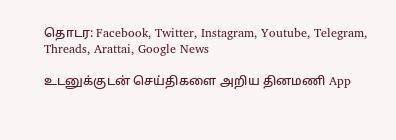தொடர: Facebook, Twitter, Instagram, Youtube, Telegram, Threads, Arattai, Google News

உடனுக்குடன் செய்திகளை அறிய தினமணி App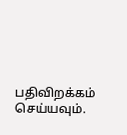பதிவிறக்கம் செய்யவும்.